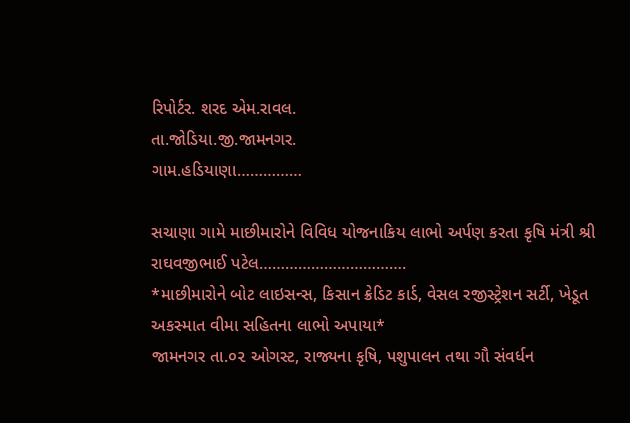રિપોર્ટર. શરદ એમ.રાવલ.
તા.જોડિયા.જી.જામનગર.
ગામ.હડિયાણા……………

સચાણા ગામે માછીમારોને વિવિધ યોજનાકિય લાભો અર્પણ કરતા કૃષિ મંત્રી શ્રી રાઘવજીભાઈ પટેલ…………………………….
*માછીમારોને બોટ લાઇસન્સ, કિસાન ક્રેડિટ કાર્ડ, વેસલ રજીસ્ટ્રેશન સર્ટી, ખેડૂત અકસ્માત વીમા સહિતના લાભો અપાયા*
જામનગર તા.૦૨ ઓગસ્ટ, રાજ્યના કૃષિ, પશુપાલન તથા ગૌ સંવર્ધન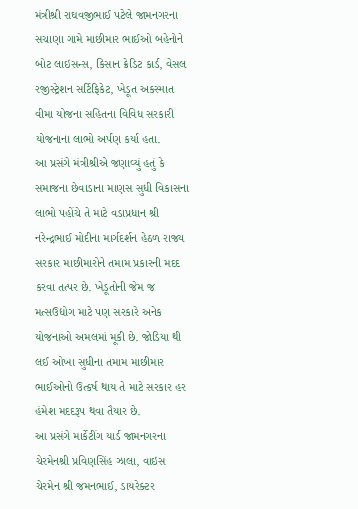મંત્રીશ્રી રાઘવજીભાઈ પટેલે જામનગરના સચાણા ગામે માછીમાર ભાઈઓ બહેનોને બોટ લાઇસન્સ, કિસાન ક્રેડિટ કાર્ડ, વેસલ રજીસ્ટ્રેશન સર્ટિફિકેટ, ખેડૂત અકસ્માત વીમા યોજના સહિતના વિવિધ સરકારી યોજનાના લાભો અર્પણ કર્યા હતા.
આ પ્રસંગે મંત્રીશ્રીએ જણાવ્યું હતું કે સમાજના છેવાડાના માણસ સુધી વિકાસના લાભો પહોંચે તે માટે વડાપ્રધાન શ્રી નરેન્દ્રભાઈ મોદીના માર્ગદર્શન હેઠળ રાજ્ય સરકાર માછીમારોને તમામ પ્રકારની મદદ કરવા તત્પર છે. ખેડૂતોની જેમ જ મત્સઉદ્યોગ માટે પણ સરકારે અનેક યોજનાઓ અમલમાં મૂકી છે. જોડિયા થી લઈ ઓખા સુધીના તમામ માછીમાર ભાઈઓનો ઉત્કર્ષ થાય તે માટે સરકાર હર હંમેશ મદદરૂપ થવા તૈયાર છે.
આ પ્રસંગે માર્કેટીંગ યાર્ડ જામનગરના ચેરમેનશ્રી પ્રવિણસિંહ ઝાલા, વાઇસ ચેરમેન શ્રી જમનભાઈ, ડાયરેક્ટર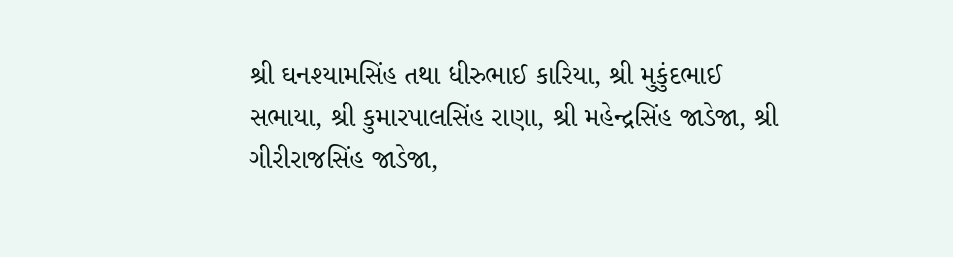શ્રી ઘનશ્યામસિંહ તથા ધીરુભાઈ કારિયા, શ્રી મુકુંદભાઈ સભાયા, શ્રી કુમારપાલસિંહ રાણા, શ્રી મહેન્દ્રસિંહ જાડેજા, શ્રી ગીરીરાજસિંહ જાડેજા,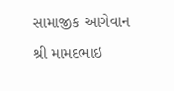સામાજીક આગેવાન શ્રી મામદભાઇ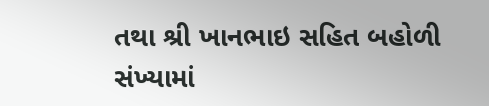તથા શ્રી ખાનભાઇ સહિત બહોળી સંખ્યામાં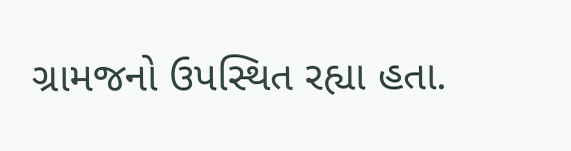ગ્રામજનો ઉપસ્થિત રહ્યા હતા.